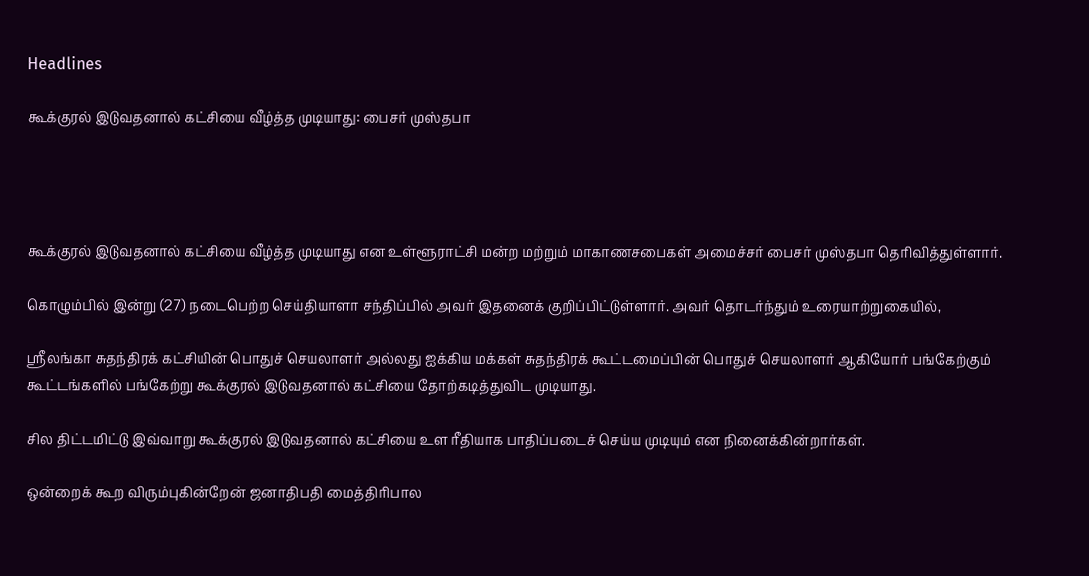Headlines

கூக்குரல் இடுவதனால் கட்சியை வீழ்த்த முடியாது: பைசர் முஸ்தபா




கூக்குரல் இடுவதனால் கட்சியை வீழ்த்த முடியாது என உள்ளூராட்சி மன்ற மற்றும் மாகாணசபைகள் அமைச்சர் பைசர் முஸ்தபா தெரிவித்துள்ளார்.

கொழும்பில் இன்று (27) நடைபெற்ற செய்தியாளா சந்திப்பில் அவர் இதனைக் குறிப்பிட்டுள்ளார். அவர் தொடர்ந்தும் உரையாற்றுகையில்,

ஸ்ரீலங்கா சுதந்திரக் கட்சியின் பொதுச் செயலாளர் அல்லது ஐக்கிய மக்கள் சுதந்திரக் கூட்டமைப்பின் பொதுச் செயலாளர் ஆகியோர் பங்கேற்கும் கூட்டங்களில் பங்கேற்று கூக்குரல் இடுவதனால் கட்சியை தோற்கடித்துவிட முடியாது.

சில திட்டமிட்டு இவ்வாறு கூக்குரல் இடுவதனால் கட்சியை உள ரீதியாக பாதிப்படைச் செய்ய முடியும் என நினைக்கின்றார்கள்.

ஒன்றைக் கூற விரும்புகின்றேன் ஜனாதிபதி மைத்திரிபால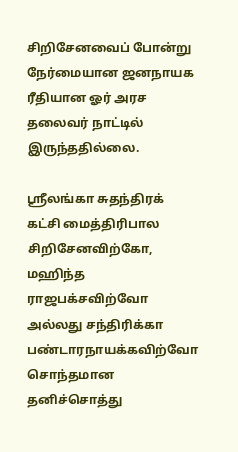சிறிசேனவைப் போன்று நேர்மையான ஜனநாயக ரீதியான ஓர் அரச தலைவர் நாட்டில் இருந்ததில்லை.

ஸ்ரீலங்கா சுதந்திரக் கட்சி மைத்திரிபால சிறிசேனவிற்கோ, மஹிந்த ராஜபக்சவிற்வோ அல்லது சந்திரிக்கா பண்டாரநாயக்கவிற்வோ சொந்தமான தனிச்சொத்து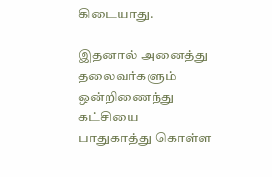கிடையாது.

இதனால் அனைத்து தலைவர்களும் ஒன்றிணைந்து கட்சியை பாதுகாத்து கொள்ள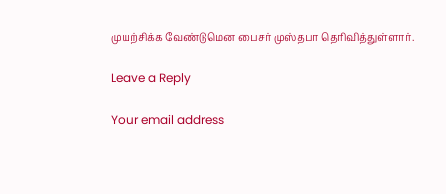முயற்சிக்க வேண்டுமென பைசர் முஸ்தபா தெரிவித்துள்ளார்.

Leave a Reply

Your email address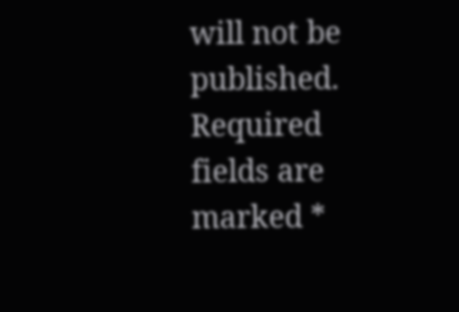will not be published. Required fields are marked *